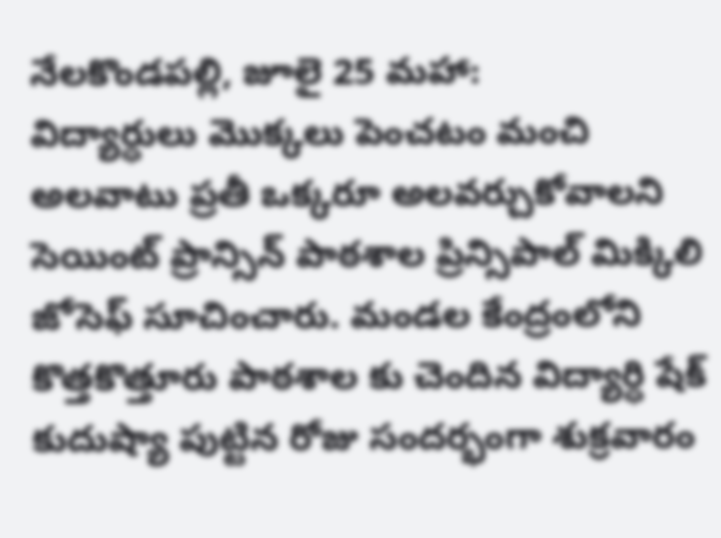నేలకొండపల్లి, జూలై 25 మహా:
విద్యార్ధులు మొక్కలు పెంచటం మంచి అలవాటు ప్రతీ ఒక్కరూ అలవర్చుకోవాలని సెయింట్ ప్రాన్సిన్ పాఠశాల ప్రిన్సిపాల్ మిక్కిలి జోసెఫ్ సూచించారు. మండల కేంద్రంలోని కొత్తకొత్తూరు పాఠశాల కు చెందిన విద్యార్ధి షేక్ కుదుష్యా పుట్టిన రోజు సందర్భంగా శుక్రవారం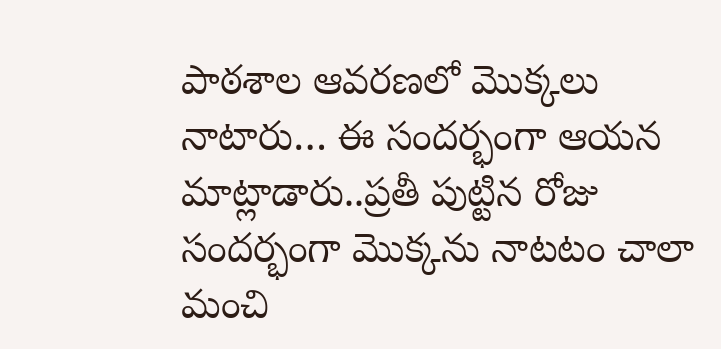పాఠశాల ఆవరణలో మొక్కలు నాటారు… ఈ సందర్భంగా ఆయన మాట్లాడారు..ప్రతీ పుట్టిన రోజు సందర్భంగా మొక్కను నాటటం చాలా మంచి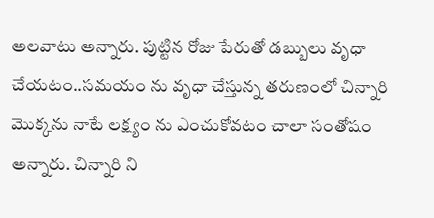అలవాటు అన్నారు. పుట్టిన రోజు పేరుతో డబ్బులు వృధా చేయటం..సమయం ను వృధా చేస్తున్న తరుణంలో చిన్నారి మొక్కను నాటే లక్ష్యం ను ఎంచుకోవటం చాలా సంతోషం అన్నారు. చిన్నారి ని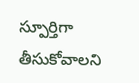స్పూర్తిగా తీసుకోవాలని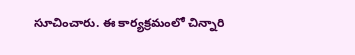సూచించారు. ఈ కార్యక్రమంలో చిన్నారి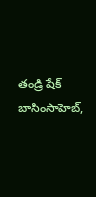తండ్రి షేక్ బాసింసాహెబ్,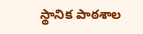స్థానిక పాఠశాల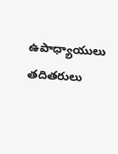ఉపాధ్యాయులు తదితరులు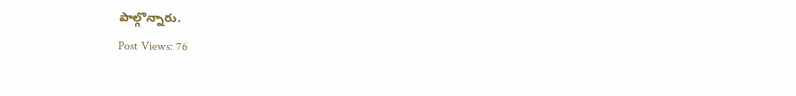పాల్గొన్నారు.
Post Views: 76